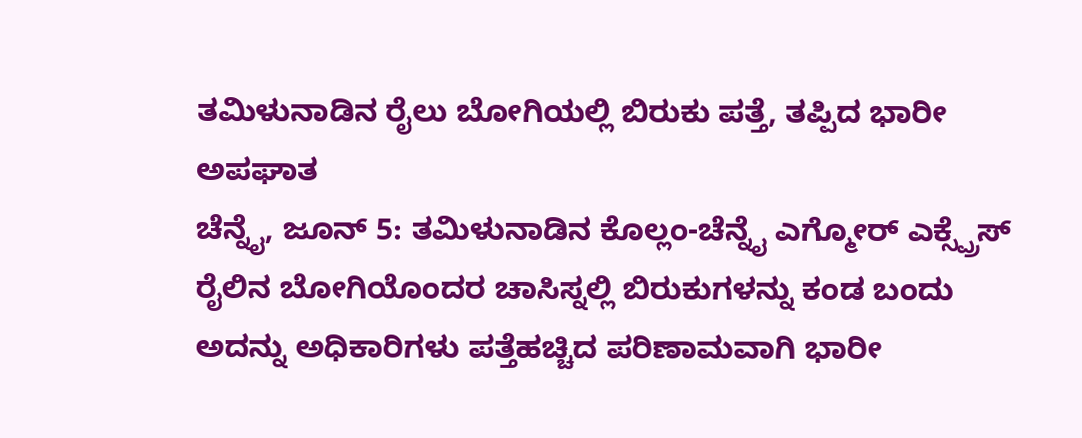ತಮಿಳುನಾಡಿನ ರೈಲು ಬೋಗಿಯಲ್ಲಿ ಬಿರುಕು ಪತ್ತೆ, ತಪ್ಪಿದ ಭಾರೀ ಅಪಘಾತ
ಚೆನ್ನೈ, ಜೂನ್ 5: ತಮಿಳುನಾಡಿನ ಕೊಲ್ಲಂ-ಚೆನ್ನೈ ಎಗ್ಮೋರ್ ಎಕ್ಸ್ಪ್ರೆಸ್ ರೈಲಿನ ಬೋಗಿಯೊಂದರ ಚಾಸಿಸ್ನಲ್ಲಿ ಬಿರುಕುಗಳನ್ನು ಕಂಡ ಬಂದು ಅದನ್ನು ಅಧಿಕಾರಿಗಳು ಪತ್ತೆಹಚ್ಚಿದ ಪರಿಣಾಮವಾಗಿ ಭಾರೀ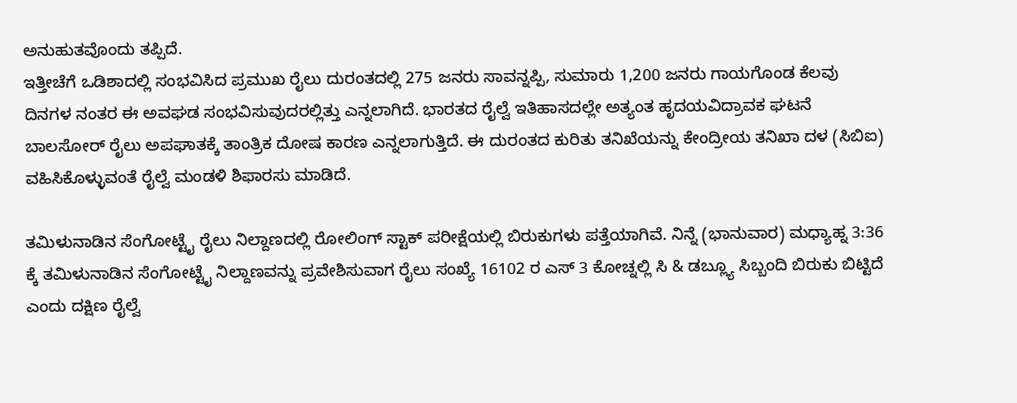ಅನುಹುತವೊಂದು ತಪ್ಪಿದೆ.
ಇತ್ತೀಚೆಗೆ ಒಡಿಶಾದಲ್ಲಿ ಸಂಭವಿಸಿದ ಪ್ರಮುಖ ರೈಲು ದುರಂತದಲ್ಲಿ 275 ಜನರು ಸಾವನ್ನಪ್ಪಿ, ಸುಮಾರು 1,200 ಜನರು ಗಾಯಗೊಂಡ ಕೆಲವು ದಿನಗಳ ನಂತರ ಈ ಅವಘಡ ಸಂಭವಿಸುವುದರಲ್ಲಿತ್ತು ಎನ್ನಲಾಗಿದೆ. ಭಾರತದ ರೈಲ್ವೆ ಇತಿಹಾಸದಲ್ಲೇ ಅತ್ಯಂತ ಹೃದಯವಿದ್ರಾವಕ ಘಟನೆ ಬಾಲಸೋರ್ ರೈಲು ಅಪಘಾತಕ್ಕೆ ತಾಂತ್ರಿಕ ದೋಷ ಕಾರಣ ಎನ್ನಲಾಗುತ್ತಿದೆ. ಈ ದುರಂತದ ಕುರಿತು ತನಿಖೆಯನ್ನು ಕೇಂದ್ರೀಯ ತನಿಖಾ ದಳ (ಸಿಬಿಐ) ವಹಿಸಿಕೊಳ್ಳುವಂತೆ ರೈಲ್ವೆ ಮಂಡಳಿ ಶಿಫಾರಸು ಮಾಡಿದೆ.

ತಮಿಳುನಾಡಿನ ಸೆಂಗೋಟ್ಟೈ ರೈಲು ನಿಲ್ದಾಣದಲ್ಲಿ ರೋಲಿಂಗ್ ಸ್ಟಾಕ್ ಪರೀಕ್ಷೆಯಲ್ಲಿ ಬಿರುಕುಗಳು ಪತ್ತೆಯಾಗಿವೆ. ನಿನ್ನೆ (ಭಾನುವಾರ) ಮಧ್ಯಾಹ್ನ 3:36 ಕ್ಕೆ ತಮಿಳುನಾಡಿನ ಸೆಂಗೋಟ್ಟೈ ನಿಲ್ದಾಣವನ್ನು ಪ್ರವೇಶಿಸುವಾಗ ರೈಲು ಸಂಖ್ಯೆ 16102 ರ ಎಸ್ 3 ಕೋಚ್ನಲ್ಲಿ ಸಿ & ಡಬ್ಲ್ಯೂ ಸಿಬ್ಬಂದಿ ಬಿರುಕು ಬಿಟ್ಟಿದೆ ಎಂದು ದಕ್ಷಿಣ ರೈಲ್ವೆ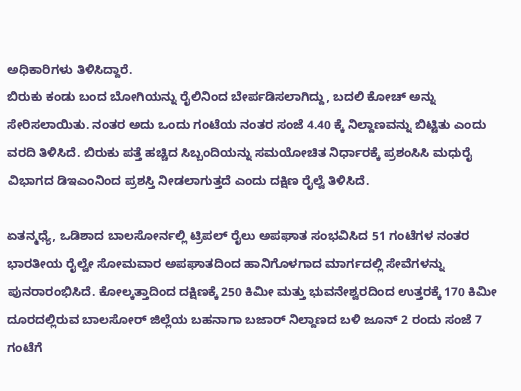ಅಧಿಕಾರಿಗಳು ತಿಳಿಸಿದ್ದಾರೆ.
ಬಿರುಕು ಕಂಡು ಬಂದ ಬೋಗಿಯನ್ನು ರೈಲಿನಿಂದ ಬೇರ್ಪಡಿಸಲಾಗಿದ್ದು, ಬದಲಿ ಕೋಚ್ ಅನ್ನು ಸೇರಿಸಲಾಯಿತು. ನಂತರ ಅದು ಒಂದು ಗಂಟೆಯ ನಂತರ ಸಂಜೆ 4.40 ಕ್ಕೆ ನಿಲ್ದಾಣವನ್ನು ಬಿಟ್ಟಿತು ಎಂದು ವರದಿ ತಿಳಿಸಿದೆ. ಬಿರುಕು ಪತ್ತೆ ಹಚ್ಚಿದ ಸಿಬ್ಬಂದಿಯನ್ನು ಸಮಯೋಚಿತ ನಿರ್ಧಾರಕ್ಕೆ ಪ್ರಶಂಸಿಸಿ ಮಧುರೈ ವಿಭಾಗದ ಡಿಇಎಂನಿಂದ ಪ್ರಶಸ್ತಿ ನೀಡಲಾಗುತ್ತದೆ ಎಂದು ದಕ್ಷಿಣ ರೈಲ್ವೆ ತಿಳಿಸಿದೆ.

ಏತನ್ಮಧ್ಯೆ, ಒಡಿಶಾದ ಬಾಲಸೋರ್ನಲ್ಲಿ ಟ್ರಿಪಲ್ ರೈಲು ಅಪಘಾತ ಸಂಭವಿಸಿದ 51 ಗಂಟೆಗಳ ನಂತರ ಭಾರತೀಯ ರೈಲ್ವೇ ಸೋಮವಾರ ಅಪಘಾತದಿಂದ ಹಾನಿಗೊಳಗಾದ ಮಾರ್ಗದಲ್ಲಿ ಸೇವೆಗಳನ್ನು ಪುನರಾರಂಭಿಸಿದೆ. ಕೋಲ್ಕತ್ತಾದಿಂದ ದಕ್ಷಿಣಕ್ಕೆ 250 ಕಿಮೀ ಮತ್ತು ಭುವನೇಶ್ವರದಿಂದ ಉತ್ತರಕ್ಕೆ 170 ಕಿಮೀ ದೂರದಲ್ಲಿರುವ ಬಾಲಸೋರ್ ಜಿಲ್ಲೆಯ ಬಹನಾಗಾ ಬಜಾರ್ ನಿಲ್ದಾಣದ ಬಳಿ ಜೂನ್ 2 ರಂದು ಸಂಜೆ 7 ಗಂಟೆಗೆ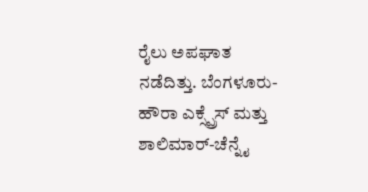ರೈಲು ಅಪಘಾತ ನಡೆದಿತ್ತು. ಬೆಂಗಳೂರು-ಹೌರಾ ಎಕ್ಸ್ಪ್ರೆಸ್ ಮತ್ತು ಶಾಲಿಮಾರ್-ಚೆನ್ನೈ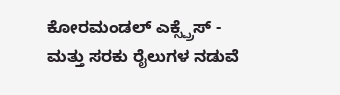ಕೋರಮಂಡಲ್ ಎಕ್ಸ್ಪ್ರೆಸ್ - ಮತ್ತು ಸರಕು ರೈಲುಗಳ ನಡುವೆ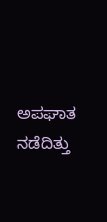ಅಪಘಾತ ನಡೆದಿತ್ತು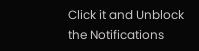Click it and Unblock the Notifications